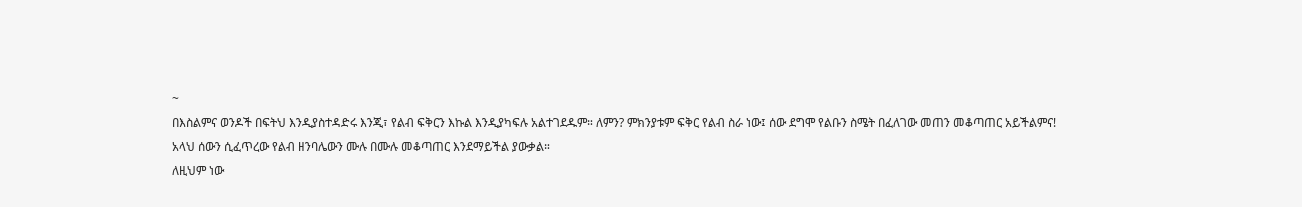~
በእስልምና ወንዶች በፍትህ እንዲያስተዳድሩ እንጂ፣ የልብ ፍቅርን እኩል እንዲያካፍሉ አልተገደዱም። ለምን? ምክንያቱም ፍቅር የልብ ስራ ነው፤ ሰው ደግሞ የልቡን ስሜት በፈለገው መጠን መቆጣጠር አይችልምና!
አላህ ሰውን ሲፈጥረው የልብ ዘንባሌውን ሙሉ በሙሉ መቆጣጠር እንደማይችል ያውቃል።
ለዚህም ነው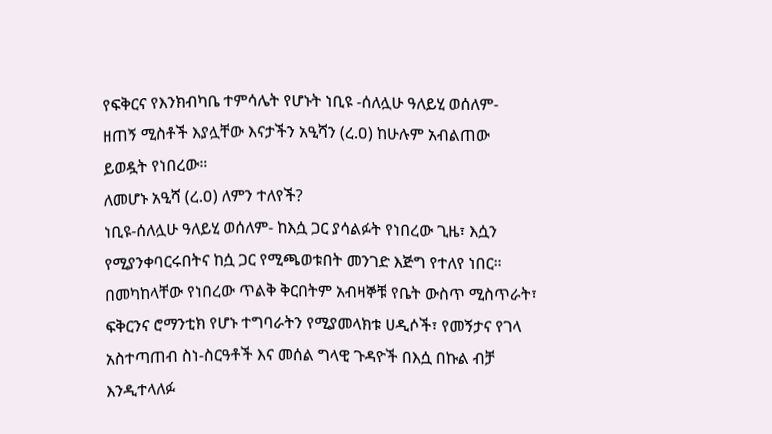የፍቅርና የእንክብካቤ ተምሳሌት የሆኑት ነቢዩ -ሰለሏሁ ዓለይሂ ወሰለም- ዘጠኝ ሚስቶች እያሏቸው እናታችን አዒሻን (ረ.ዐ) ከሁሉም አብልጠው ይወዷት የነበረው።
ለመሆኑ አዒሻ (ረ.ዐ) ለምን ተለየች?
ነቢዩ-ሰለሏሁ ዓለይሂ ወሰለም- ከእሷ ጋር ያሳልፉት የነበረው ጊዜ፣ እሷን የሚያንቀባርሩበትና ከሷ ጋር የሚጫወቱበት መንገድ እጅግ የተለየ ነበር። በመካከላቸው የነበረው ጥልቅ ቅርበትም አብዛኞቹ የቤት ውስጥ ሚስጥራት፣ ፍቅርንና ሮማንቲክ የሆኑ ተግባራትን የሚያመላክቱ ሀዲሶች፣ የመኝታና የገላ አስተጣጠብ ስነ-ስርዓቶች እና መሰል ግላዊ ጉዳዮች በእሷ በኩል ብቻ እንዲተላለፉ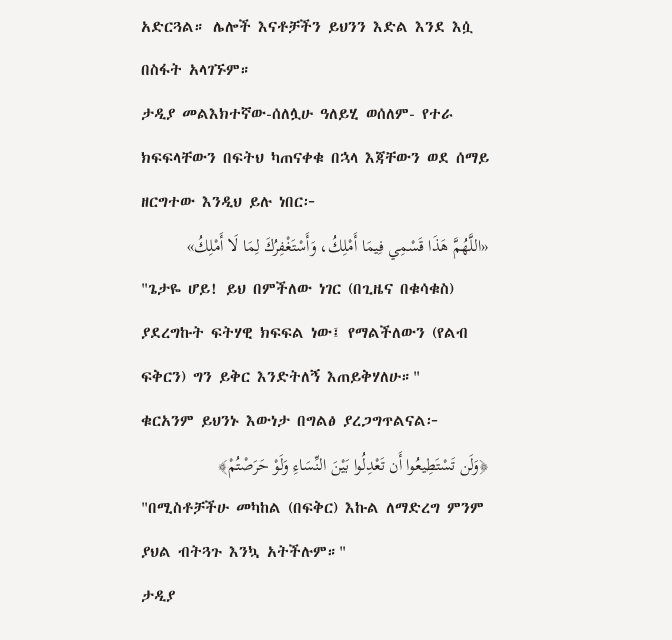አድርጓል። ሌሎች እናቶቻችን ይህንን እድል እንደ እሷ በስፋት አላገኙም።
ታዲያ መልእክተኛው-ሰለሏሁ ዓለይሂ ወሰለም- የተራ ክፍፍላቸውን በፍትህ ካጠናቀቁ በኋላ እጃቸውን ወደ ሰማይ ዘርግተው እንዲህ ይሉ ነበር፦
«اللَّهُمَّ هَذَا قَسْمِي فِيمَا أَمْلِكُ، وَأَسْتَغْفِرُكَ لِمَا لَا أَمْلِكُ»
"ጌታዬ ሆይ! ይህ በምችለው ነገር (በጊዜና በቁሳቁስ) ያደረግኩት ፍትሃዊ ክፍፍል ነው፤ የማልችለውን (የልብ ፍቅርን) ግን ይቅር እንድትለኝ እጠይቅሃለሁ።"
ቁርአንም ይህንኑ እውነታ በግልፅ ያረጋግጥልናል፦
﴿وَلَن تَسْتَطِيعُوا أَن تَعْدِلُوا بَيْنَ النِّسَاءِ وَلَوْ حَرَصْتُمْ﴾
"በሚስቶቻችሁ መካከል (በፍቅር) እኩል ለማድረግ ምንም ያህል ብትጓጉ እንኳ አትችሉም።"
ታዲያ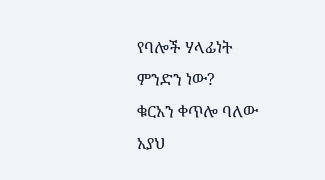የባሎች ሃላፊነት ምንድን ነው?
ቁርአን ቀጥሎ ባለው አያህ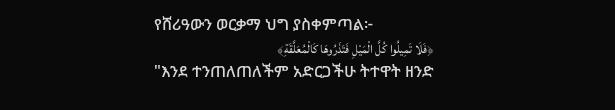የሸሪዓውን ወርቃማ ህግ ያስቀምጣል፦
﴿فَلَا تَمِيلُوا كُلَّ الْمَيْلِ فَتَذَرُوهَا كَالْمُعَلَّقَةِ﴾
"እንደ ተንጠለጠለችም አድርጋችሁ ትተዋት ዘንድ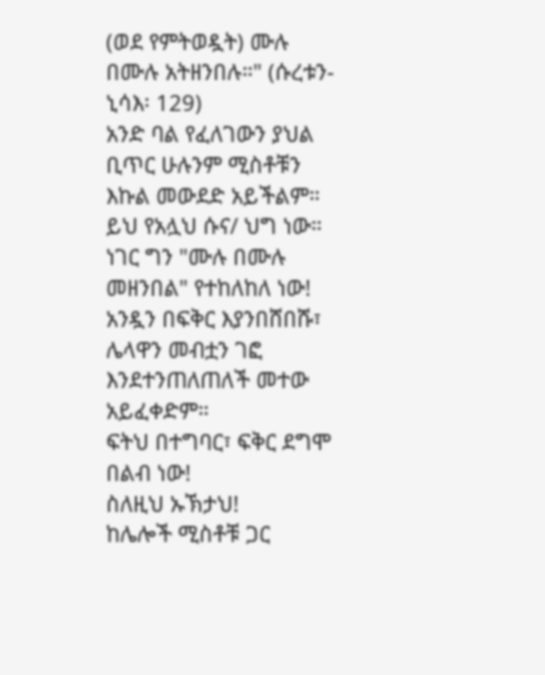(ወደ የምትወዷት) ሙሉ በሙሉ አትዘንበሉ።" (ሱረቱን-ኒሳእ፡ 129)
አንድ ባል የፈለገውን ያህል ቢጥር ሁሉንም ሚስቶቹን እኩል መውደድ አይችልም። ይህ የአሏህ ሱና/ ህግ ነው።
ነገር ግን "ሙሉ በሙሉ መዘንበል" የተከለከለ ነው! አንዷን በፍቅር እያንበሸበሹ፣ ሌላዋን መብቷን ገፎ እንደተንጠለጠለች መተው አይፈቀድም።
ፍትህ በተግባር፣ ፍቅር ደግሞ በልብ ነው!
ስለዚህ ኡኽታህ!
ከሌሎች ሚስቶቹ ጋር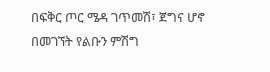በፍቅር ጦር ሜዳ ገጥመሽ፣ ጀግና ሆኖ በመገኘት የልቡን ምሽግ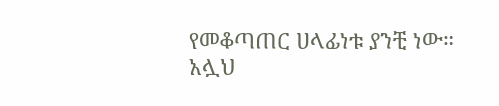የመቆጣጠር ሀላፊነቱ ያንቺ ነው።
አሏህ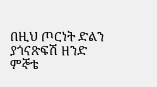በዚህ ጦርነት ድልን ያጎናጽፍሽ ዘንድ ምኞቴ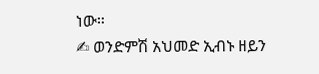ነው።
✍ ወንድምሽ አህመድ ኢብኑ ዘይን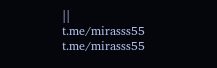||
t.me/mirasss55
t.me/mirasss55